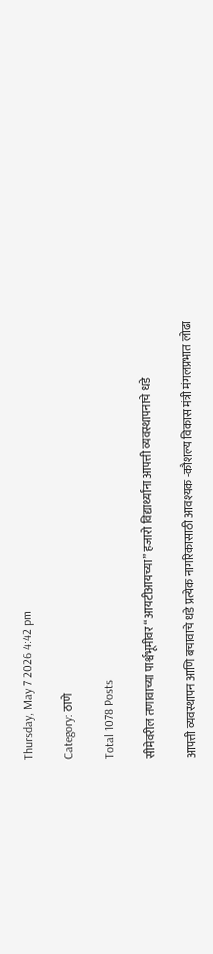Thursday, May 7 2026 4:42 pm

Category: ठाणे

Total 1078 Posts

सीमेवरील तणावाच्या पार्श्वभूमीवर “आयटीआयच्या” हजारो विद्यार्थ्यांना आपत्ती व्यवस्थापनाचे धडे

आपत्ती व्यवस्थापन आणि बचावाचे धडे प्रत्येक नागरिकासाठी आवश्यक -कौशल्य विकास मंत्री मंगलप्रभात लोढा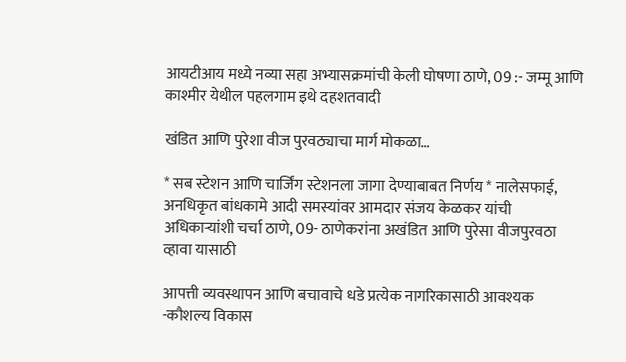आयटीआय मध्ये नव्या सहा अभ्यासक्रमांची केली घोषणा ठाणे, 09 :- जम्मू आणि काश्मीर येथील पहलगाम इथे दहशतवादी

खंडित आणि पुरेशा वीज पुरवठ्याचा मार्ग मोकळा…

* सब स्टेशन आणि चार्जिंग स्टेशनला जागा देण्याबाबत निर्णय * नालेसफाई, अनधिकृत बांधकामे आदी समस्यांवर आमदार संजय केळकर यांची अधिकाऱ्यांशी चर्चा ठाणे, 09- ठाणेकरांना अखंडित आणि पुरेसा वीजपुरवठा व्हावा यासाठी

आपत्ती व्यवस्थापन आणि बचावाचे धडे प्रत्येक नागरिकासाठी आवश्यक -कौशल्य विकास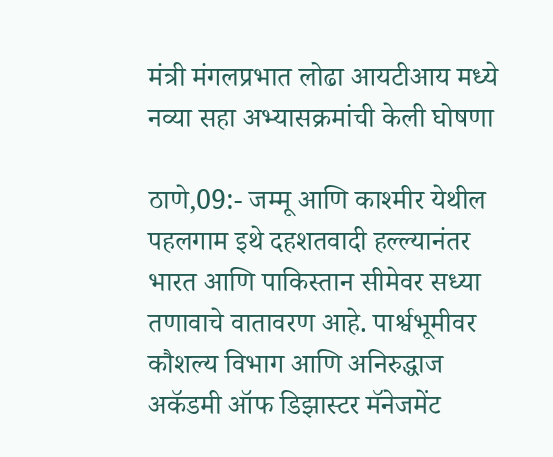मंत्री मंगलप्रभात लोढा आयटीआय मध्ये नव्या सहा अभ्यासक्रमांची केली घोषणा

ठाणे,09:- जम्मू आणि काश्मीर येथील पहलगाम इथे दहशतवादी हल्ल्यानंतर भारत आणि पाकिस्तान सीमेवर सध्या तणावाचे वातावरण आहे. पार्श्वभूमीवर कौशल्य विभाग आणि अनिरुद्धाज अकॅडमी ऑफ डिझास्टर मॅनेजमेंट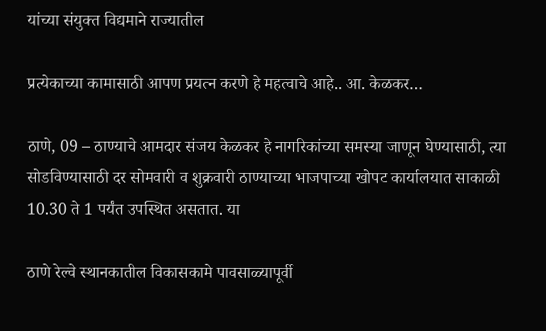यांच्या संयुक्त विद्यमाने राज्यातील

प्रत्येकाच्या कामासाठी आपण प्रयत्न करणे हे महत्वाचे आहे.. आ. केळकर…

ठाणे, 09 – ठाण्याचे आमदार संजय केळकर हे नागरिकांच्या समस्या जाणून घेण्यासाठी, त्या सोडविण्यासाठी दर सोमवारी व शुक्रवारी ठाण्याच्या भाजपाच्या खोपट कार्यालयात साकाळी 10.30 ते 1 पर्यंत उपस्थित असतात. या

ठाणे रेल्वे स्थानकातील विकासकामे पावसाळ्यापूर्वी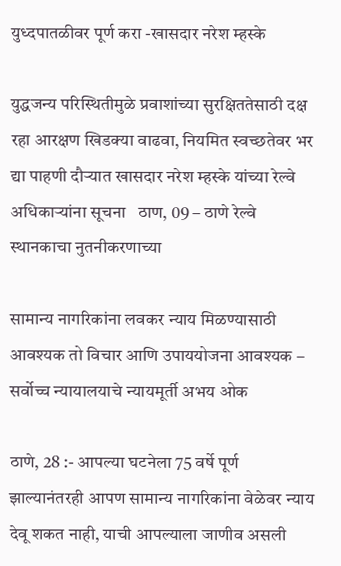युध्दपातळीवर पूर्ण करा -खासदार नरेश म्हस्के

युद्धजन्य परिस्थितीमुळे प्रवाशांच्या सुरक्षिततेसाठी दक्ष रहा आरक्षण खिडक्या वाढवा, नियमित स्वच्छतेवर भर द्या पाहणी दौऱ्यात खासदार नरेश म्हस्के यांच्या रेल्वे अधिकाऱ्यांना सूचना   ठाण, 09 – ठाणे रेल्वे स्थानकाचा नुतनीकरणाच्या

सामान्य नागरिकांना लवकर न्याय मिळण्यासाठी आवश्यक तो विचार आणि उपाययोजना आवश्यक – सर्वोच्च न्यायालयाचे न्यायमूर्ती अभय ओक

ठाणे, 28 :- आपल्या घटनेला 75 वर्षे पूर्ण झाल्यानंतरही आपण सामान्य नागरिकांना वेळेवर न्याय देवू शकत नाही, याची आपल्याला जाणीव असली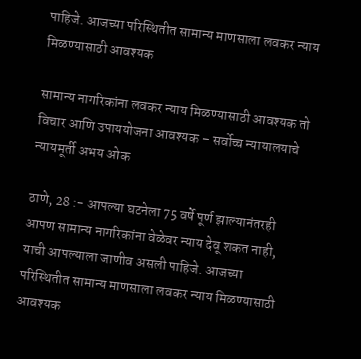पाहिजे. आजच्या परिस्थितीत सामान्य माणसाला लवकर न्याय मिळण्यासाठी आवश्यक

सामान्य नागरिकांना लवकर न्याय मिळण्यासाठी आवश्यक तो विचार आणि उपाययोजना आवश्यक – सर्वोच्च न्यायालयाचे न्यायमूर्ती अभय ओक

ठाणे, 28 :- आपल्या घटनेला 75 वर्षे पूर्ण झाल्यानंतरही आपण सामान्य नागरिकांना वेळेवर न्याय देवू शकत नाही, याची आपल्याला जाणीव असली पाहिजे. आजच्या परिस्थितीत सामान्य माणसाला लवकर न्याय मिळण्यासाठी आवश्यक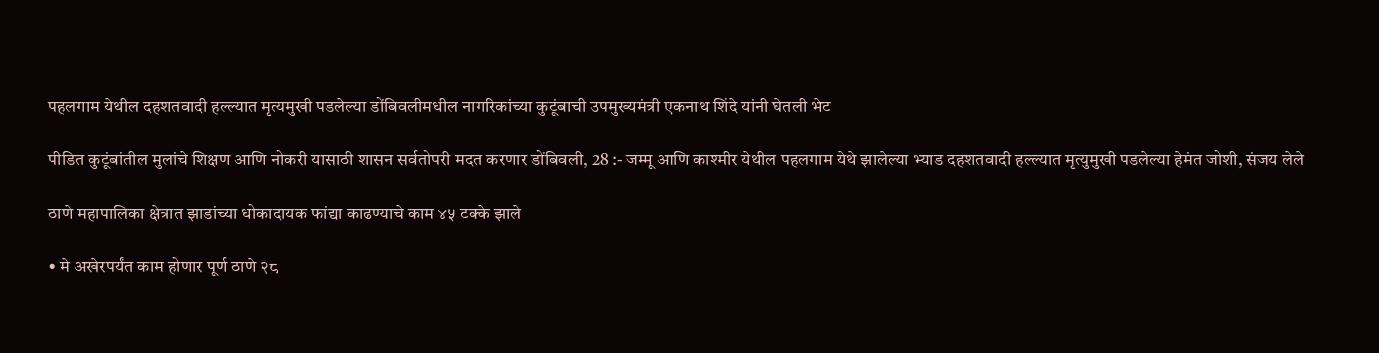पहलगाम येथील दहशतवादी हल्ल्यात मृत्यमुखी पडलेल्या डोंबिवलीमधील नागरिकांच्या कुटूंबाची उपमुख्यमंत्री एकनाथ शिंदे यांनी घेतली भेट

पीडित कुटूंबांतील मुलांचे शिक्षण आणि नोकरी यासाठी शासन सर्वतोपरी मदत करणार डोंबिवली, 28 :- जम्मू आणि काश्मीर येथील पहलगाम येथे झालेल्या भ्याड दहशतवादी हल्ल्यात मृत्युमुखी पडलेल्या हेमंत जोशी, संजय लेले

ठाणे महापालिका क्षेत्रात झाडांच्या धोकादायक फांद्या काढण्याचे काम ४५ टक्के झाले

• मे अखेरपर्यंत काम होणार पूर्ण ठाणे २८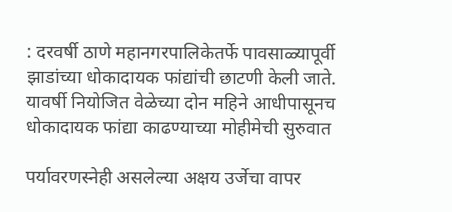: दरवर्षी ठाणे महानगरपालिकेतर्फे पावसाळ्यापूर्वी झाडांच्या धोकादायक फांद्यांची छाटणी केली जाते. यावर्षी नियोजित वेळेच्या दोन महिने आधीपासूनच धोकादायक फांद्या काढण्याच्या मोहीमेची सुरुवात

पर्यावरणस्नेही असलेल्या अक्षय उर्जेचा वापर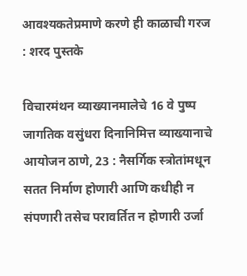आवश्यकतेप्रमाणे करणे ही काळाची गरज : शरद पुस्तके

विचारमंथन व्याख्यानमालेचे 16 वे पुष्प जागतिक वसुंधरा दिनानिमित्त व्याख्यानाचे आयोजन ठाणे, 23 : नैसर्गिक स्त्रोतांमधून सतत निर्माण होणारी आणि कधीही न संपणारी तसेच परावर्तित न होणारी उर्जा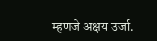म्हणजे अक्षय उर्जा.